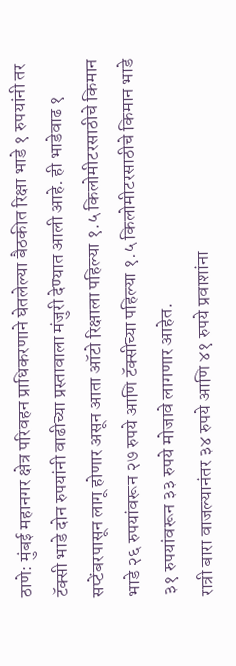ठाणे: मुंबई महानगर क्षेत्र परिवहन प्राधिकरणाने घेतलेल्या बैठकीत रिक्षा भाडे १ रुपयांनी तर टॅक्सी भाडे दोन रुपयांनी वाढीच्या प्रस्तावाला मंजुरी देण्यात आली आहे. ही भाडेवाढ १ सप्टेंबरपासून लागू होणार असून आता ऑटो रिक्षाला पहिल्या १.५ किलोमीटरसाठीचे किमान भाडे २६ रुपयांवरून २७ रुपये आणि टॅक्सीच्या पहिल्या १.५ किलोमीटरसाठीचे किमान भाडे ३१ रुपयांवरून ३३ रुपये मोजावे लागणार आहेत.
रात्री बारा वाजल्यानंतर ३४ रुपये आणि ४१ रुपये प्रवाशांना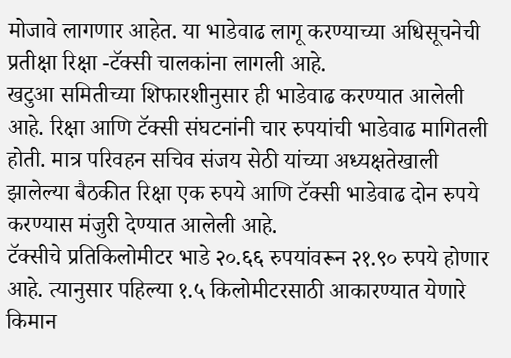मोजावे लागणार आहेत. या भाडेवाढ लागू करण्याच्या अधिसूचनेची प्रतीक्षा रिक्षा -टॅक्सी चालकांना लागली आहे.
खटुआ समितीच्या शिफारशीनुसार ही भाडेवाढ करण्यात आलेली आहे. रिक्षा आणि टॅक्सी संघटनांनी चार रुपयांची भाडेवाढ मागितली होती. मात्र परिवहन सचिव संजय सेठी यांच्या अध्यक्षतेखाली झालेल्या बैठकीत रिक्षा एक रुपये आणि टॅक्सी भाडेवाढ दोन रुपये करण्यास मंजुरी देण्यात आलेली आहे.
टॅक्सीचे प्रतिकिलोमीटर भाडे २०.६६ रुपयांवरून २१.९० रुपये होणार आहे. त्यानुसार पहिल्या १.५ किलोमीटरसाठी आकारण्यात येणारे किमान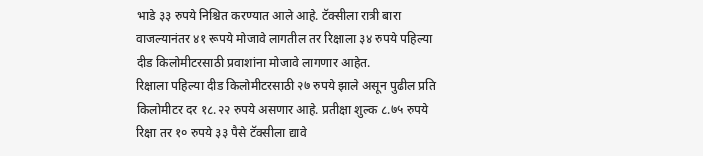भाडे ३३ रुपये निश्चित करण्यात आले आहे. टॅक्सीला रात्री बारा वाजल्यानंतर ४१ रूपये मोजावे लागतील तर रिक्षाला ३४ रुपये पहिल्या दीड किलोमीटरसाठी प्रवाशांना मोजावे लागणार आहेत.
रिक्षाला पहिल्या दीड किलोमीटरसाठी २७ रुपये झाले असून पुढील प्रति किलोमीटर दर १८.२२ रुपये असणार आहे. प्रतीक्षा शुल्क ८.७५ रुपये रिक्षा तर १० रुपये ३३ पैसे टॅक्सीला द्यावे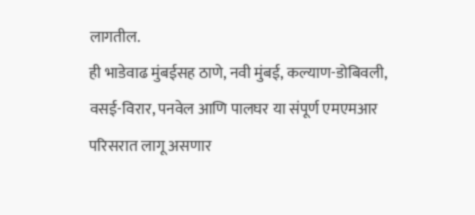लागतील.
ही भाडेवाढ मुंबईसह ठाणे, नवी मुंबई, कल्याण-डोबिवली, वसई-विरार, पनवेल आणि पालघर या संपूर्ण एमएमआर परिसरात लागू असणार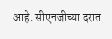आहे. सीएनजीच्या दरात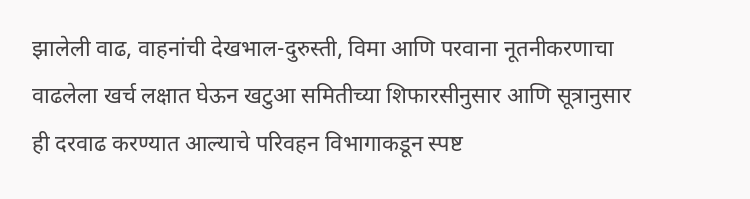झालेली वाढ, वाहनांची देखभाल-दुरुस्ती, विमा आणि परवाना नूतनीकरणाचा वाढलेला खर्च लक्षात घेऊन खटुआ समितीच्या शिफारसीनुसार आणि सूत्रानुसार ही दरवाढ करण्यात आल्याचे परिवहन विभागाकडून स्पष्ट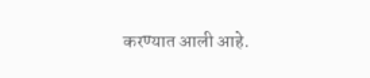करण्यात आली आहे.